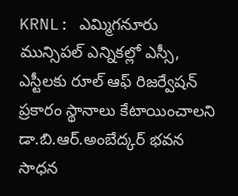KRNL: ఎమ్మిగనూరు మున్సిపల్ ఎన్నికల్లో ఎస్సీ, ఎస్టీలకు రూల్ ఆఫ్ రిజర్వేషన్ ప్రకారం స్థానాలు కేటాయించాలని డా.బి.ఆర్.అంబేద్కర్ భవన సాధన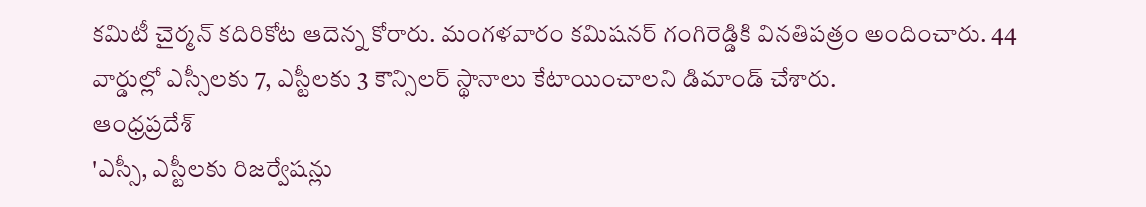కమిటీ చైర్మన్ కదిరికోట ఆదెన్న కోరారు. మంగళవారం కమిషనర్ గంగిరెడ్డికి వినతిపత్రం అందించారు. 44 వార్డుల్లో ఎస్సీలకు 7, ఎస్టీలకు 3 కౌన్సిలర్ స్థానాలు కేటాయించాలని డిమాండ్ చేశారు.
ఆంధ్రప్రదేశ్
'ఎస్సీ, ఎస్టీలకు రిజర్వేషన్లు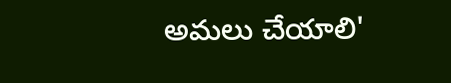అమలు చేయాలి'